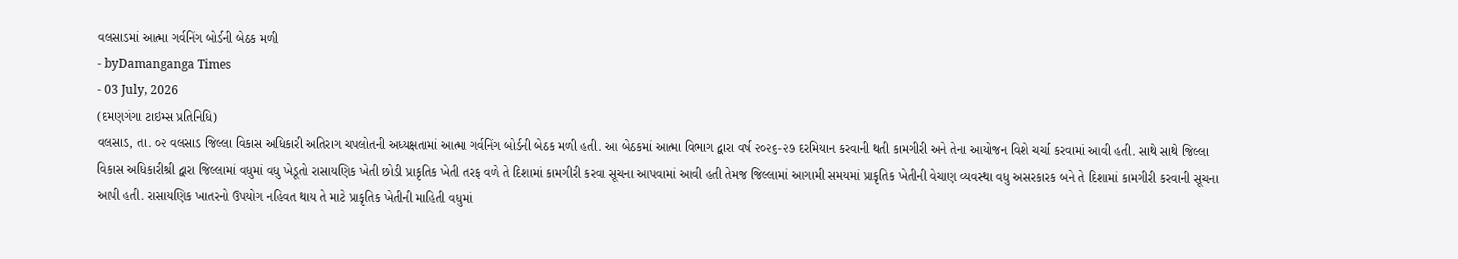વલસાડમાં આત્મા ગર્વનિંગ બોર્ડની બેઠક મળી
- byDamanganga Times
- 03 July, 2026
(દમણગંગા ટાઇમ્સ પ્રતિનિધિ)
વલસાડ, તા. ૦૨ વલસાડ જિલ્લા વિકાસ અધિકારી અતિરાગ ચપલોતની અધ્યક્ષતામાં આત્મા ગર્વનિંગ બોર્ડની બેઠક મળી હતી. આ બેઠકમાં આત્મા વિભાગ દ્વારા વર્ષ ૨૦૨૬-૨૭ દરમિયાન કરવાની થતી કામગીરી અને તેના આયોજન વિશે ચર્ચા કરવામાં આવી હતી. સાથે સાથે જિલ્લા વિકાસ અધિકારીશ્રી દ્વારા જિલ્લામાં વધુમાં વધુ ખેડૂતો રાસાયણિક ખેતી છોડી પ્રાકૃતિક ખેતી તરફ વળે તે દિશામાં કામગીરી કરવા સૂચના આપવામાં આવી હતી તેમજ જિલ્લામાં આગામી સમયમાં પ્રાકૃતિક ખેતીની વેચાણ વ્યવસ્થા વધુ અસરકારક બને તે દિશામાં કામગીરી કરવાની સૂચના આપી હતી. રાસાયણિક ખાતરનો ઉપયોગ નહિવત થાય તે માટે પ્રાકૃતિક ખેતીની માહિતી વધુમાં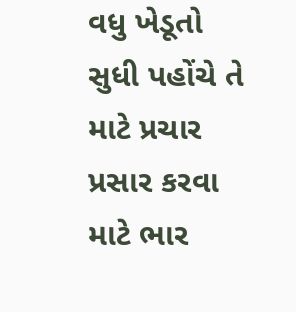વધુ ખેડૂતો સુધી પહોંચે તે માટે પ્રચાર પ્રસાર કરવા માટે ભાર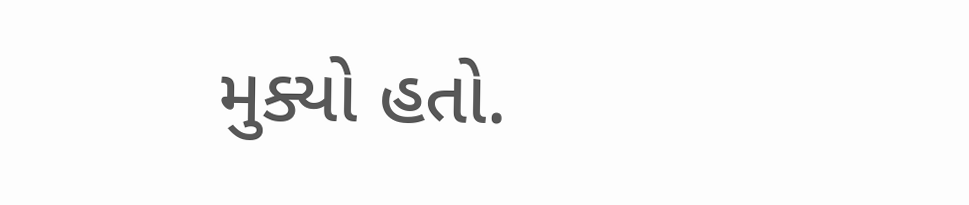મુક્યો હતો.